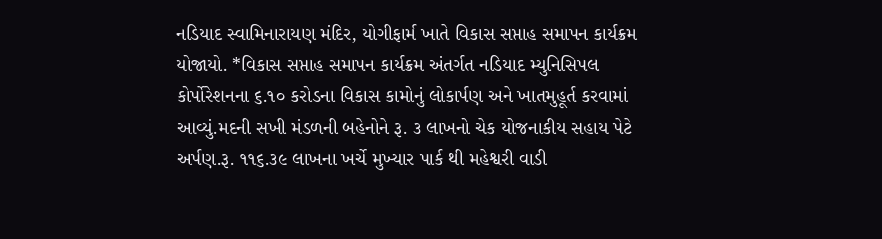નડિયાદ સ્વામિનારાયણ મંદિર, યોગીફાર્મ ખાતે વિકાસ સપ્તાહ સમાપન કાર્યક્રમ યોજાયો. *વિકાસ સપ્તાહ સમાપન કાર્યક્રમ અંતર્ગત નડિયાદ મ્યુનિસિપલ કોર્પોરેશનના ૬.૧૦ કરોડના વિકાસ કામોનું લોકાર્પણ અને ખાતમુહૂર્ત કરવામાં આવ્યું.મદની સખી મંડળની બહેનોને રૂ. ૩ લાખનો ચેક યોજનાકીય સહાય પેટે અર્પણ.રૂ. ૧૧૬.૩૯ લાખના ખર્ચે મુખ્યાર પાર્ક થી મહેશ્વરી વાડી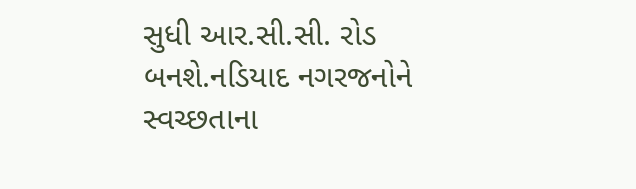સુધી આર.સી.સી. રોડ બનશે.નડિયાદ નગરજનોને સ્વચ્છતાના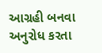આગ્રહી બનવા અનુરોધ કરતા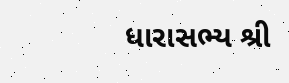ધારાસભ્ય શ્રી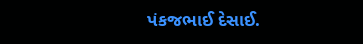પંકજભાઈ દેસાઈ.